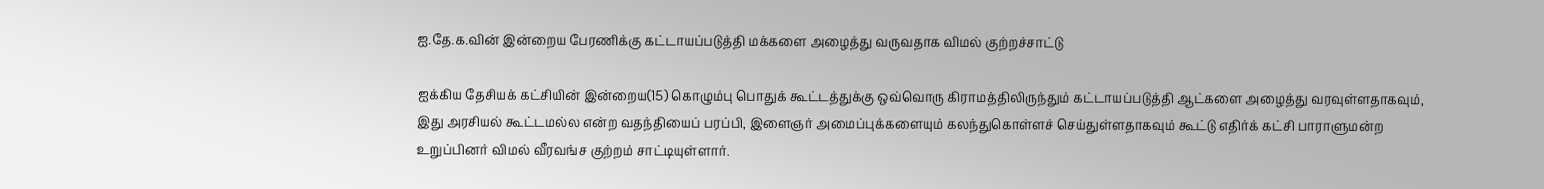ஐ.தே.க.வின் இன்றைய பேரணிக்கு கட்டாயப்படுத்தி மக்களை அழைத்து வருவதாக விமல் குற்றச்சாட்டு

ஐக்கிய தேசியக் கட்சியின் இன்றைய(15) கொழும்பு பொதுக் கூட்டத்துக்கு ஒவ்வொரு கிராமத்திலிருந்தும் கட்டாயப்படுத்தி ஆட்களை அழைத்து வரவுள்ளதாகவும், இது அரசியல் கூட்டமல்ல என்ற வதந்தியைப் பரப்பி, இளைஞர் அமைப்புக்களையும் கலந்துகொள்ளச் செய்துள்ளதாகவும் கூட்டு எதிர்க் கட்சி பாராளுமன்ற உறுப்பினர் விமல் வீரவங்ச குற்றம் சாட்டியுள்ளார்.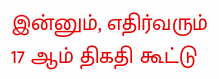இன்னும், எதிர்வரும் 17 ஆம் திகதி கூட்டு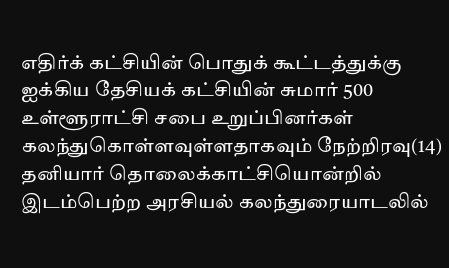எதிர்க் கட்சியின் பொதுக் கூட்டத்துக்கு ஐக்கிய தேசியக் கட்சியின் சுமார் 500 உள்ளூராட்சி சபை உறுப்பினர்கள் கலந்துகொள்ளவுள்ளதாகவும் நேற்றிரவு(14) தனியார் தொலைக்காட்சியொன்றில் இடம்பெற்ற அரசியல் கலந்துரையாடலில்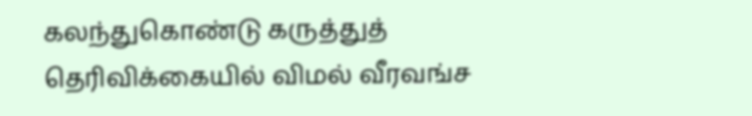கலந்துகொண்டு கருத்துத் தெரிவிக்கையில் விமல் வீரவங்ச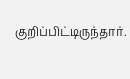குறிப்பிட்டிருந்தார்.